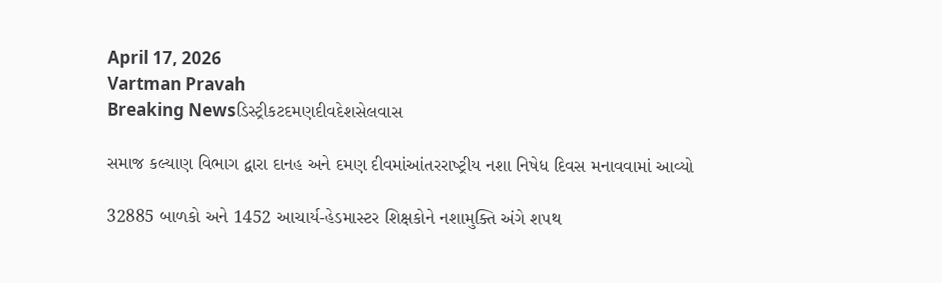April 17, 2026
Vartman Pravah
Breaking Newsડિસ્ટ્રીકટદમણદીવદેશસેલવાસ

સમાજ કલ્‍યાણ વિભાગ દ્વારા દાનહ અને દમણ દીવમાંઆંતરરાષ્‍ટ્રીય નશા નિષેધ દિવસ મનાવવામાં આવ્‍યો

32885 બાળકો અને 1452 આચાર્ય-હેડમાસ્‍ટર શિક્ષકોને નશામુક્‍તિ અંગે શપથ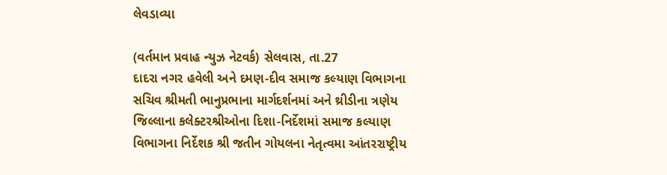લેવડાવ્‍યા

(વર્તમાન પ્રવાહ ન્‍યુઝ નેટવર્ક) સેલવાસ, તા.27
દાદરા નગર હવેલી અને દમણ-દીવ સમાજ કલ્‍યાણ વિભાગના સચિવ શ્રીમતી ભાનુપ્રભાના માર્ગદર્શનમાં અને થ્રીડીના ત્રણેય જિલ્લાના કલેક્‍ટરશ્રીઓના દિશા-નિર્દેશમાં સમાજ કલ્‍યાણ વિભાગના નિર્દેશક શ્રી જતીન ગોયલના નેતૃત્‍વમા આંતરરાષ્‍ટ્રીય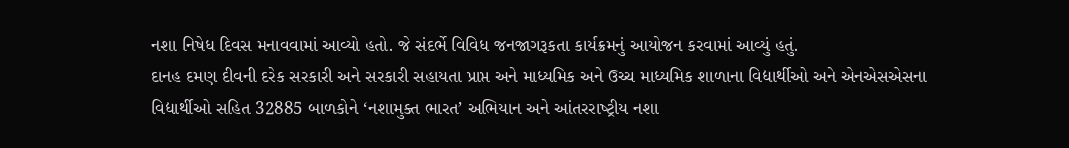નશા નિષેધ દિવસ મનાવવામાં આવ્‍યો હતો. જે સંદર્ભે વિવિધ જનજાગરૂકતા કાર્યક્રમનું આયોજન કરવામાં આવ્‍યું હતું.
દાનહ દમણ દીવની દરેક સરકારી અને સરકારી સહાયતા પ્રાપ્ત અને માધ્‍યમિક અને ઉચ્‍ચ માધ્‍યમિક શાળાના વિદ્યાર્થીઓ અને એનએસએસના વિદ્યાર્થીઓ સહિત 32885 બાળકોને ‘નશામુક્‍ત ભારત’ અભિયાન અને આંતરરાષ્‍ટ્રીય નશા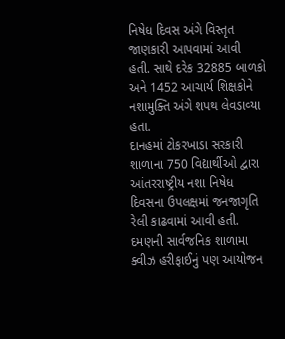નિષેધ દિવસ અંગે વિસ્‍તૃત જાણકારી આપવામાં આવી હતી. સાથે દરેક 32885 બાળકો અને 1452 આચાર્ય શિક્ષકોને નશામુક્‍તિ અંગે શપથ લેવડાવ્‍યા હતા.
દાનહમાં ટોકરખાડા સરકારી શાળાના 750 વિદ્યાર્થીઓ દ્વારા આંતરરાષ્‍ટ્રીય નશા નિષેધ દિવસના ઉપલક્ષમાં જનજાગૃતિ રેલી કાઢવામાં આવી હતી. દમણની સાર્વજનિક શાળામા ક્‍વીઝ હરીફાઈનું પણ આયોજન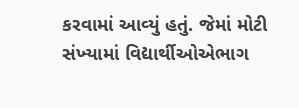કરવામાં આવ્‍યું હતું. જેમાં મોટી સંખ્‍યામાં વિદ્યાર્થીઓએભાગ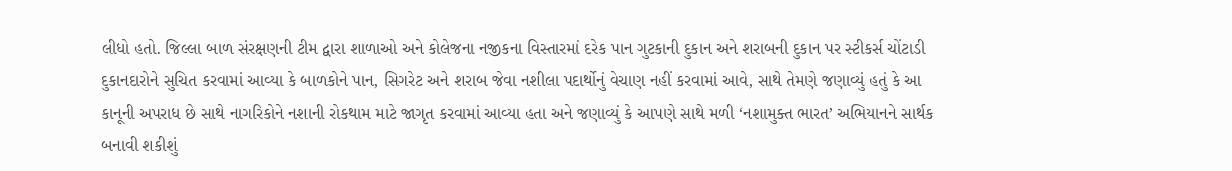લીધો હતો. જિલ્લા બાળ સંરક્ષણની ટીમ દ્વારા શાળાઓ અને કોલેજના નજીકના વિસ્‍તારમાં દરેક પાન ગુટકાની દુકાન અને શરાબની દુકાન પર સ્‍ટીકર્સ ચોંટાડી દુકાનદારોને સુચિત કરવામાં આવ્‍યા કે બાળકોને પાન, સિગરેટ અને શરાબ જેવા નશીલા પદાર્થોનું વેચાણ નહીં કરવામાં આવે, સાથે તેમણે જણાવ્‍યું હતું કે આ કાનૂની અપરાધ છે સાથે નાગરિકોને નશાની રોકથામ માટે જાગૃત કરવામાં આવ્‍યા હતા અને જણાવ્‍યું કે આપણે સાથે મળી ‘નશામુક્‍ત ભારત’ અભિયાનને સાર્થક બનાવી શકીશું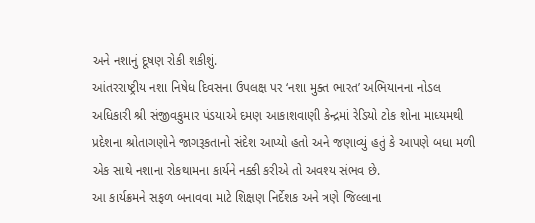અને નશાનું દૂષણ રોકી શકીશું.
આંતરરાષ્‍ટ્રીય નશા નિષેધ દિવસના ઉપલક્ષ પર ‘નશા મુક્‍ત ભારત’ અભિયાનના નોડલ અધિકારી શ્રી સંજીવકુમાર પંડયાએ દમણ આકાશવાણી કેન્‍દ્રમાં રેડિયો ટોક શોના માધ્‍યમથી પ્રદેશના શ્રોતાગણોને જાગરૂકતાનો સંદેશ આપ્‍યો હતો અને જણાવ્‍યું હતું કે આપણે બધા મળી એક સાથે નશાના રોકથામના કાર્યને નક્કી કરીએ તો અવશ્‍ય સંભવ છે.
આ કાર્યક્રમને સફળ બનાવવા માટે શિક્ષણ નિર્દેશક અને ત્રણે જિલ્લાના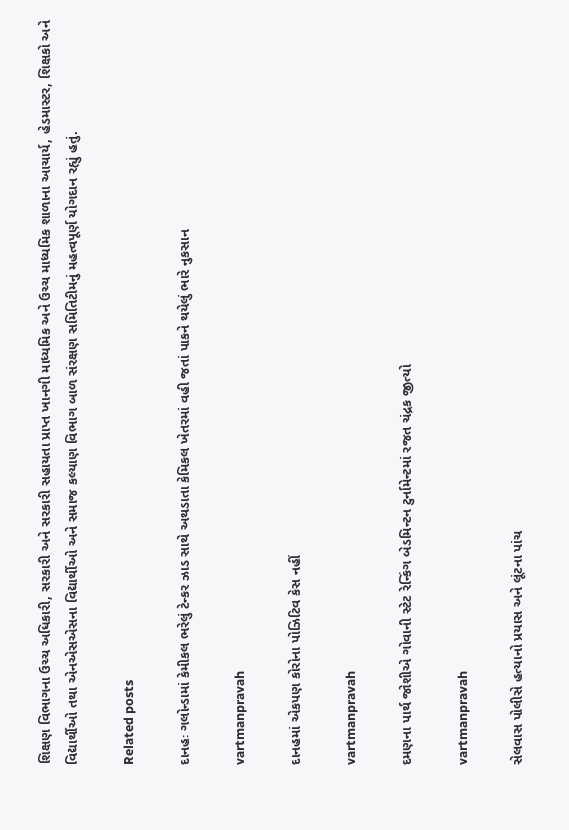શિક્ષણ વિભાગના ઉચ્‍ચ અધિકારી, સરકારી અને સરકારી સહાયતા પ્રાપ્ત ખાનગી માધ્‍યમિક અને ઉચ્‍ચ માધ્‍યમિક શાળાના આચાર્ય, હેડમાસ્‍ટર, શિક્ષકો અને વિદ્યાર્થીઓ તથા એનએસએસના વિદ્યાર્થીઓ અને સમાજ કલ્‍યાણ વિભાગ બાળ સંરક્ષણ સમિતિટીમનું મહત્‍વપૂર્ણ યોગદાન રહ્યું હતું.

Related posts

દાનહઃ ગલોન્‍ડામાં કેમીકલ ભરેલું ટેન્‍કર ઝાડ સાથે અથડાતા કેમિકલ ખેતરમાં વહી જતાં પાકને થયેલું ભારે નુકસાન

vartmanpravah

દાનહમાં એકપણ કોરોના પોઝિટિવ કેસ નહીં

vartmanpravah

દમણના પાર્થ જોશીએ ગોવાની સ્‍ટેટ રેન્‍કિંગ બેડમિન્‍ટન ટુર્નામેન્‍ટમાં રજત ચંદ્રક જીત્‍યો

vartmanpravah

સેલવાસ પોલીસે હત્‍યાનો પ્રયાસ અને લૂંટના પાંચ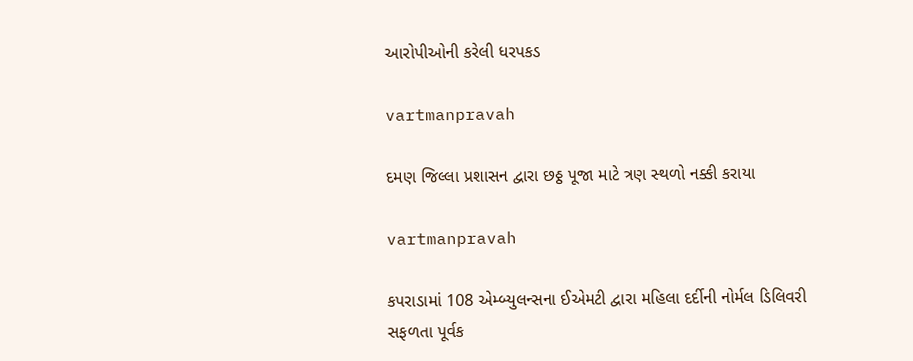આરોપીઓની કરેલી ધરપકડ

vartmanpravah

દમણ જિલ્લા પ્રશાસન દ્વારા છઠ્ઠ પૂજા માટે ત્રણ સ્‍થળો નક્કી કરાયા

vartmanpravah

કપરાડામાં 108 એમ્‍બ્‍યુલન્‍સના ઈએમટી દ્વારા મહિલા દર્દીની નોર્મલ ડિલિવરી સફળતા પૂર્વક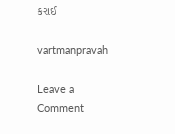કરાઈ

vartmanpravah

Leave a Comment